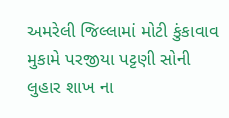અમરેલી જિલ્લામાં મોટી કુંકાવાવ મુકામે પરજીયા પટ્ટણી સોની લુહાર શાખ ના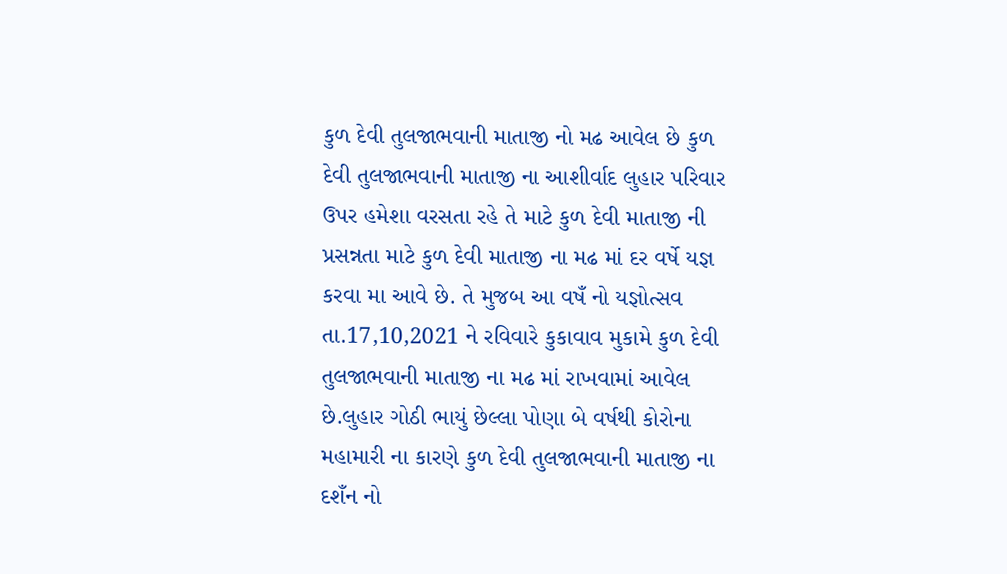કુળ દેવી તુલજાભવાની માતાજી નો મઢ આવેલ છે કુળ દેવી તુલજાભવાની માતાજી ના આશીર્વાદ લુહાર પરિવાર ઉપર હમેશા વરસતા રહે તે માટે કુળ દેવી માતાજી ની પ્રસન્નતા માટે કુળ દેવી માતાજી ના મઢ માં દર વર્ષે યજ્ઞ કરવા મા આવે છે. તે મુજબ આ વષઁ નો યજ્ઞોત્સવ તા.17,10,2021 ને રવિવારે કુકાવાવ મુકામે કુળ દેવી તુલજાભવાની માતાજી ના મઢ માં રાખવામાં આવેલ છે.લુહાર ગોઠી ભાયું છેલ્લા પોણા બે વર્ષથી કોરોના મહામારી ના કારણે કુળ દેવી તુલજાભવાની માતાજી ના દશઁન નો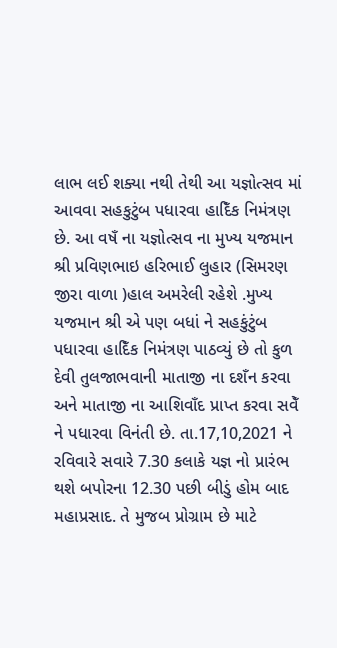લાભ લઈ શક્યા નથી તેથી આ યજ્ઞોત્સવ માં આવવા સહકુટુંબ પધારવા હાદિઁક નિમંત્રણ છે. આ વષઁ ના યજ્ઞોત્સવ ના મુખ્ય યજમાન શ્રી પ્રવિણભાઇ હરિભાઈ લુહાર (સિમરણ જીરા વાળા )હાલ અમરેલી રહેશે .મુખ્ય યજમાન શ્રી એ પણ બધાં ને સહકુંટુંબ પધારવા હાદિઁક નિમંત્રણ પાઠવ્યું છે તો કુળ દેવી તુલજાભવાની માતાજી ના દશઁન કરવા અને માતાજી ના આશિવાઁદ પ્રાપ્ત કરવા સવેઁ ને પધારવા વિનંતી છે. તા.17,10,2021 ને રવિવારે સવારે 7.30 કલાકે યજ્ઞ નો પ્રારંભ થશે બપોરના 12.30 પછી બીડું હોમ બાદ મહાપ્રસાદ. તે મુજબ પ્રોગ્રામ છે માટે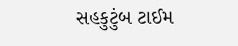સહકુટુંબ ટાઈમ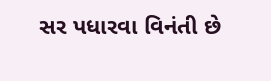સર પધારવા વિનંતી છે